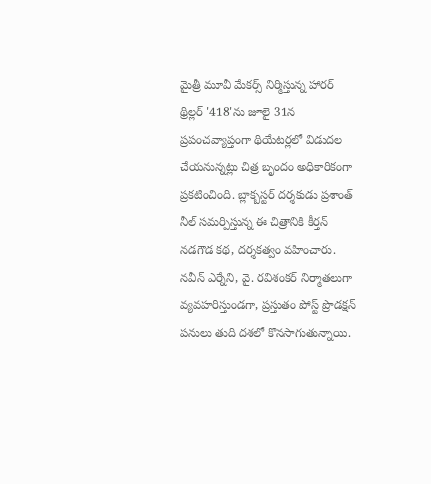మైత్రీ మూవీ మేకర్స్ నిర్మిస్తున్న హారర్ థ్రిల్లర్ '418'ను జూలై 31న ప్రపంచవ్యాప్తంగా థియేటర్లలో విడుదల చేయనున్నట్లు చిత్ర బృందం అధికారికంగా ప్రకటించింది. బ్లాక్బస్టర్ దర్శకుడు ప్రశాంత్ నీల్ సమర్పిస్తున్న ఈ చిత్రానికి కీర్తన్ నడగౌడ కథ, దర్శకత్వం వహించారు. నవీన్ ఎర్నేని, వై. రవిశంకర్ నిర్మాతలుగా వ్యవహరిస్తుండగా, ప్రస్తుతం పోస్ట్ ప్రొడక్షన్ పనులు తుది దశలో కొనసాగుతున్నాయి.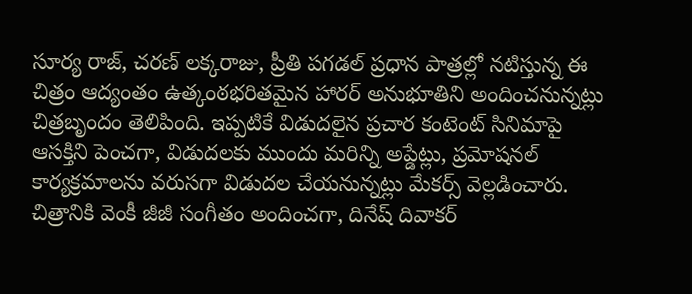సూర్య రాజ్, చరణ్ లక్కరాజు, ప్రీతి పగడల్ ప్రధాన పాత్రల్లో నటిస్తున్న ఈ చిత్రం ఆద్యంతం ఉత్కంఠభరితమైన హారర్ అనుభూతిని అందించనున్నట్లు చిత్రబృందం తెలిపింది. ఇప్పటికే విడుదలైన ప్రచార కంటెంట్ సినిమాపై ఆసక్తిని పెంచగా, విడుదలకు ముందు మరిన్ని అప్డేట్లు, ప్రమోషనల్ కార్యక్రమాలను వరుసగా విడుదల చేయనున్నట్లు మేకర్స్ వెల్లడించారు. చిత్రానికి వెంకీ జీజీ సంగీతం అందించగా, దినేష్ దివాకర్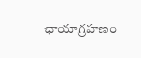ఛాయాగ్రహణం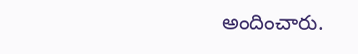అందించారు.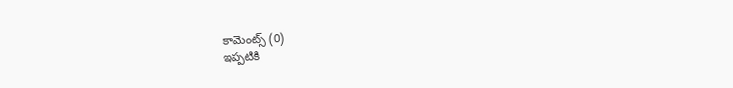కామెంట్స్ (0)
ఇప్పటికి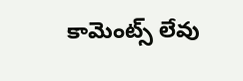కామెంట్స్ లేవు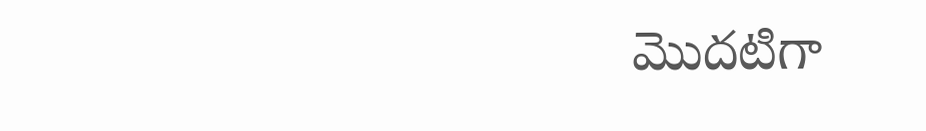మొదటిగా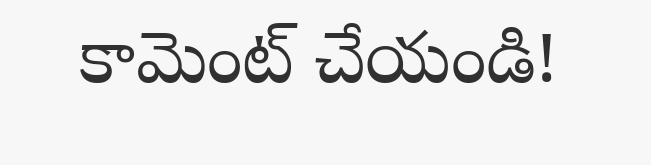కామెంట్ చేయండి!